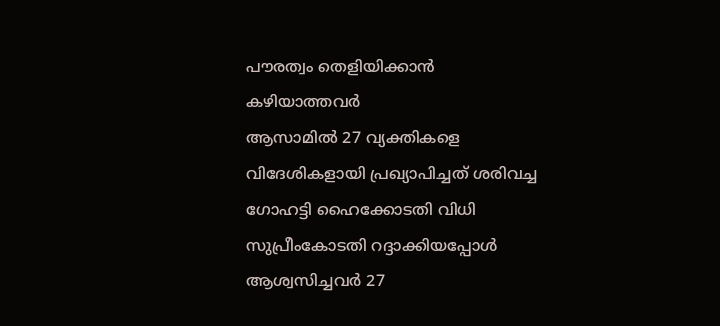പൗരത്വം തെളിയിക്കാൻ
കഴിയാത്തവർ
ആസാമിൽ 27 വ്യക്തികളെ വിദേശികളായി പ്രഖ്യാപിച്ചത് ശരിവച്ച ഗോഹട്ടി ഹൈക്കോടതി വിധി സുപ്രീംകോടതി റദ്ദാക്കിയപ്പോൾ ആശ്വസിച്ചവർ 27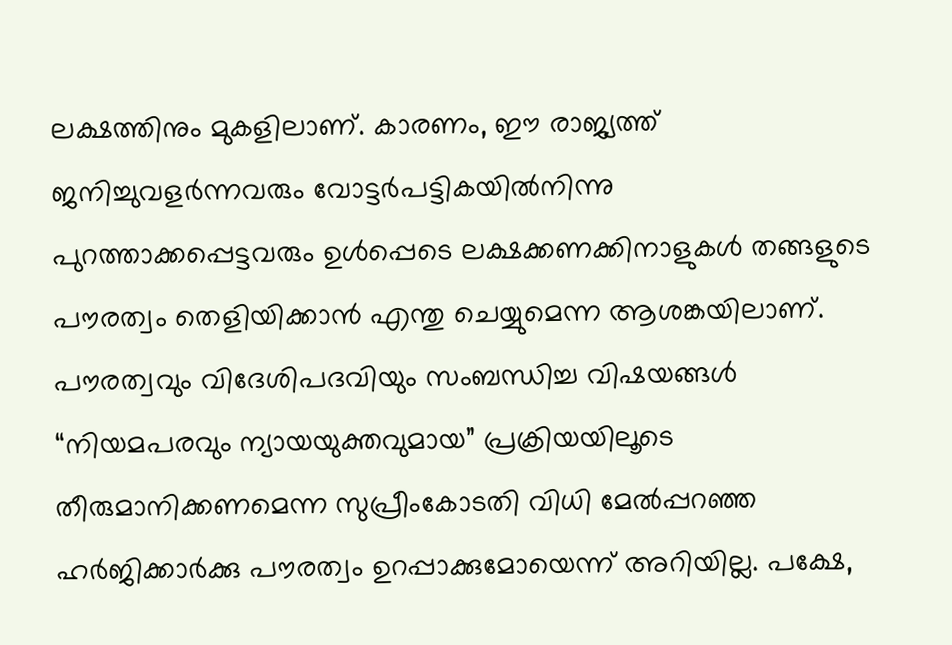ലക്ഷത്തിനും മുകളിലാണ്. കാരണം, ഈ രാജ്യത്ത് ജനിച്ചുവളർന്നവരും വോട്ടർപട്ടികയിൽനിന്നു പുറത്താക്കപ്പെട്ടവരും ഉൾപ്പെടെ ലക്ഷക്കണക്കിനാളുകൾ തങ്ങളുടെ പൗരത്വം തെളിയിക്കാൻ എന്തു ചെയ്യുമെന്ന ആശങ്കയിലാണ്. പൗരത്വവും വിദേശിപദവിയും സംബന്ധിച്ച വിഷയങ്ങൾ “നിയമപരവും ന്യായയുക്തവുമായ” പ്രക്രിയയിലൂടെ തീരുമാനിക്കണമെന്ന സുപ്രീംകോടതി വിധി മേൽപ്പറഞ്ഞ ഹർജിക്കാർക്കു പൗരത്വം ഉറപ്പാക്കുമോയെന്ന് അറിയില്ല. പക്ഷേ,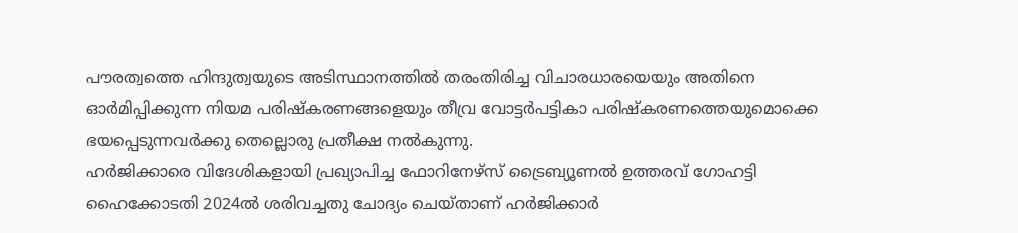പൗരത്വത്തെ ഹിന്ദുത്വയുടെ അടിസ്ഥാനത്തിൽ തരംതിരിച്ച വിചാരധാരയെയും അതിനെ ഓർമിപ്പിക്കുന്ന നിയമ പരിഷ്കരണങ്ങളെയും തീവ്ര വോട്ടർപട്ടികാ പരിഷ്കരണത്തെയുമൊക്കെ ഭയപ്പെടുന്നവർക്കു തെല്ലൊരു പ്രതീക്ഷ നൽകുന്നു.
ഹർജിക്കാരെ വിദേശികളായി പ്രഖ്യാപിച്ച ഫോറിനേഴ്സ് ട്രൈബ്യൂണൽ ഉത്തരവ് ഗോഹട്ടി ഹൈക്കോടതി 2024ൽ ശരിവച്ചതു ചോദ്യം ചെയ്താണ് ഹർജിക്കാർ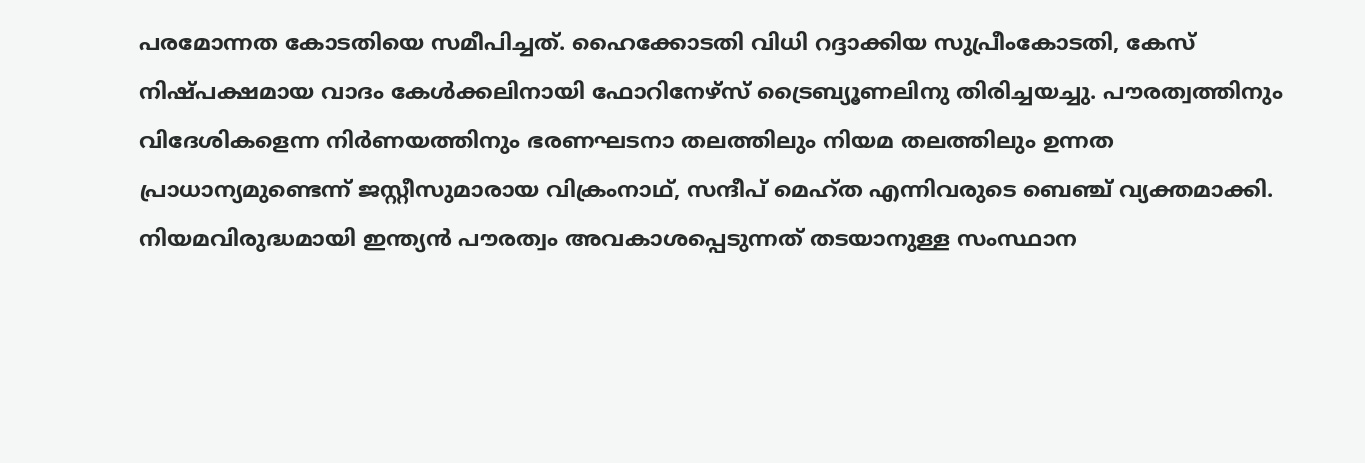പരമോന്നത കോടതിയെ സമീപിച്ചത്. ഹൈക്കോടതി വിധി റദ്ദാക്കിയ സുപ്രീംകോടതി, കേസ് നിഷ്പക്ഷമായ വാദം കേൾക്കലിനായി ഫോറിനേഴ്സ് ട്രൈബ്യൂണലിനു തിരിച്ചയച്ചു. പൗരത്വത്തിനും വിദേശികളെന്ന നിർണയത്തിനും ഭരണഘടനാ തലത്തിലും നിയമ തലത്തിലും ഉന്നത പ്രാധാന്യമുണ്ടെന്ന് ജസ്റ്റീസുമാരായ വിക്രംനാഥ്, സന്ദീപ് മെഹ്ത എന്നിവരുടെ ബെഞ്ച് വ്യക്തമാക്കി.
നിയമവിരുദ്ധമായി ഇന്ത്യൻ പൗരത്വം അവകാശപ്പെടുന്നത് തടയാനുള്ള സംസ്ഥാന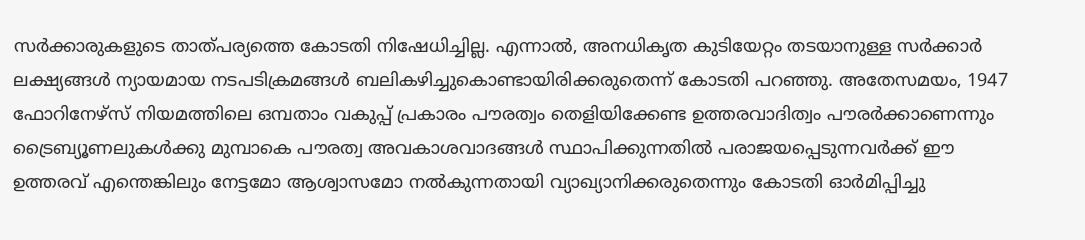സർക്കാരുകളുടെ താത്പര്യത്തെ കോടതി നിഷേധിച്ചില്ല. എന്നാൽ, അനധികൃത കുടിയേറ്റം തടയാനുള്ള സർക്കാർ ലക്ഷ്യങ്ങൾ ന്യായമായ നടപടിക്രമങ്ങൾ ബലികഴിച്ചുകൊണ്ടായിരിക്കരുതെന്ന് കോടതി പറഞ്ഞു. അതേസമയം, 1947 ഫോറിനേഴ്സ് നിയമത്തിലെ ഒമ്പതാം വകുപ്പ് പ്രകാരം പൗരത്വം തെളിയിക്കേണ്ട ഉത്തരവാദിത്വം പൗരർക്കാണെന്നും ട്രൈബ്യൂണലുകൾക്കു മുമ്പാകെ പൗരത്വ അവകാശവാദങ്ങൾ സ്ഥാപിക്കുന്നതിൽ പരാജയപ്പെടുന്നവർക്ക് ഈ ഉത്തരവ് എന്തെങ്കിലും നേട്ടമോ ആശ്വാസമോ നൽകുന്നതായി വ്യാഖ്യാനിക്കരുതെന്നും കോടതി ഓർമിപ്പിച്ചു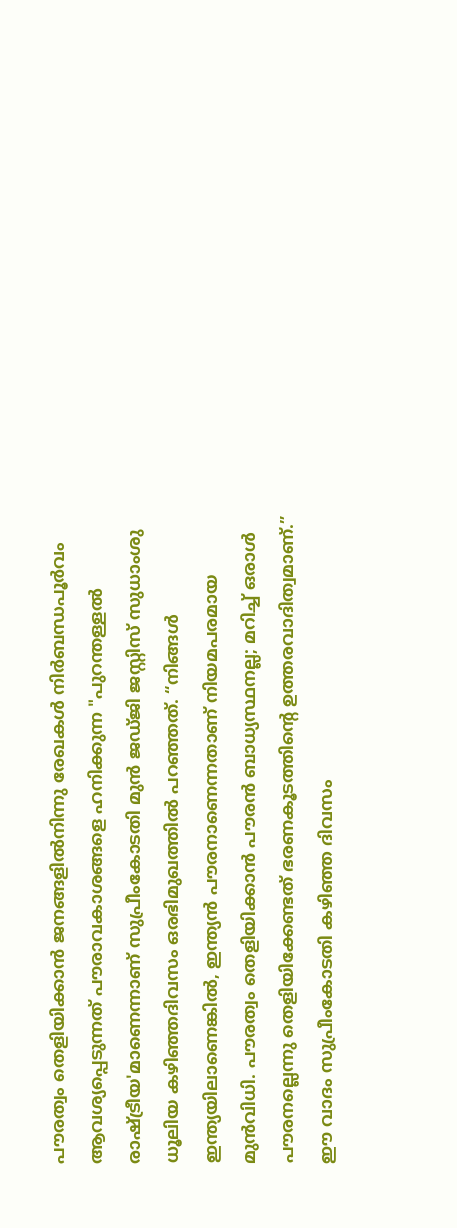പൗരത്വം തെളിയിക്കാൻ ജനങ്ങളിൽനിന്നു രേഖകൾ നിർബന്ധപൂർവം ആവശ്യപ്പെടുന്നത് പൗരാവകാശങ്ങളെ ഹനിക്കുന്ന "പുറന്തള്ളൽ രാഷ്ട്രീയ'മാണെന്നാണ് സുപ്രീംകോടതി മുൻ ജഡ്ജി ജസ്റ്റിസ് സുധാംശു ധൂലിയ കഴിഞ്ഞദിവസം ഒരഭിമുഖത്തിൽ പറഞ്ഞത്. “നിങ്ങൾ ഇന്ത്യയിലാണെങ്കിൽ, ഇന്ത്യൻ പൗരനാണെന്നതാണ് നിയമപരമായ മുൻവിധി. പൗരത്വം തെളിയിക്കാൻ പൗരൻ ബാധ്യസ്ഥനല്ല; മറിച്ച് ഒരാൾ പൗരനല്ലെന്നു തെളിയിക്കേണ്ടത് ഭരണകൂടത്തിന്റെ ഉത്തരവാദിത്വമാണ്.” ഈ വാദം സുപ്രീംകോടതി കഴിഞ്ഞ ദിവസം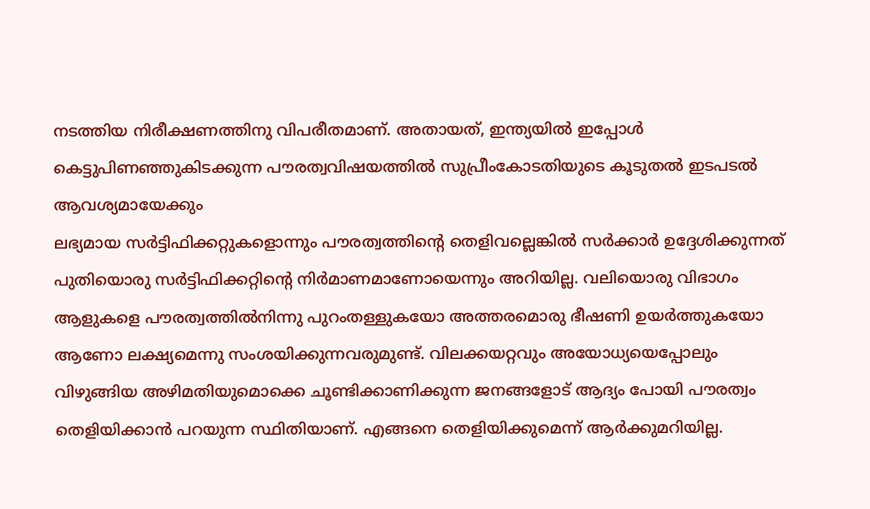നടത്തിയ നിരീക്ഷണത്തിനു വിപരീതമാണ്. അതായത്, ഇന്ത്യയിൽ ഇപ്പോൾ കെട്ടുപിണഞ്ഞുകിടക്കുന്ന പൗരത്വവിഷയത്തിൽ സുപ്രീംകോടതിയുടെ കൂടുതൽ ഇടപടൽ ആവശ്യമായേക്കും
ലഭ്യമായ സർട്ടിഫിക്കറ്റുകളൊന്നും പൗരത്വത്തിന്റെ തെളിവല്ലെങ്കിൽ സർക്കാർ ഉദ്ദേശിക്കുന്നത് പുതിയൊരു സർട്ടിഫിക്കറ്റിന്റെ നിർമാണമാണോയെന്നും അറിയില്ല. വലിയൊരു വിഭാഗം ആളുകളെ പൗരത്വത്തിൽനിന്നു പുറംതള്ളുകയോ അത്തരമൊരു ഭീഷണി ഉയർത്തുകയോ ആണോ ലക്ഷ്യമെന്നു സംശയിക്കുന്നവരുമുണ്ട്. വിലക്കയറ്റവും അയോധ്യയെപ്പോലും വിഴുങ്ങിയ അഴിമതിയുമൊക്കെ ചൂണ്ടിക്കാണിക്കുന്ന ജനങ്ങളോട് ആദ്യം പോയി പൗരത്വം തെളിയിക്കാൻ പറയുന്ന സ്ഥിതിയാണ്. എങ്ങനെ തെളിയിക്കുമെന്ന് ആർക്കുമറിയില്ല.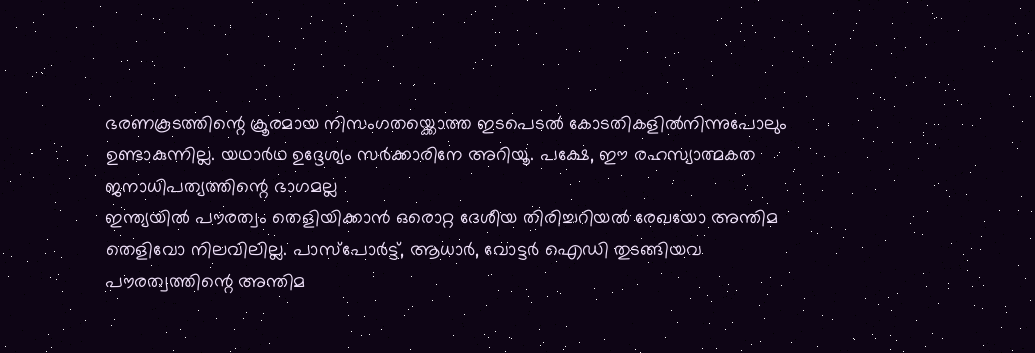ഭരണകൂടത്തിന്റെ ക്രൂരമായ നിസംഗതയ്ക്കൊത്ത ഇടപെടൽ കോടതികളിൽനിന്നുപോലും ഉണ്ടാകുന്നില്ല. യഥാർഥ ഉദ്ദേശ്യം സർക്കാരിനേ അറിയൂ. പക്ഷേ, ഈ രഹസ്യാത്മകത ജനാധിപത്യത്തിന്റെ ഭാഗമല്ല
ഇന്ത്യയിൽ പൗരത്വം തെളിയിക്കാൻ ഒരൊറ്റ ദേശീയ തിരിച്ചറിയൽ രേഖയോ അന്തിമ തെളിവോ നിലവിലില്ല. പാസ്പോർട്ട്, ആധാർ, വോട്ടർ ഐഡി തുടങ്ങിയവ പൗരത്വത്തിന്റെ അന്തിമ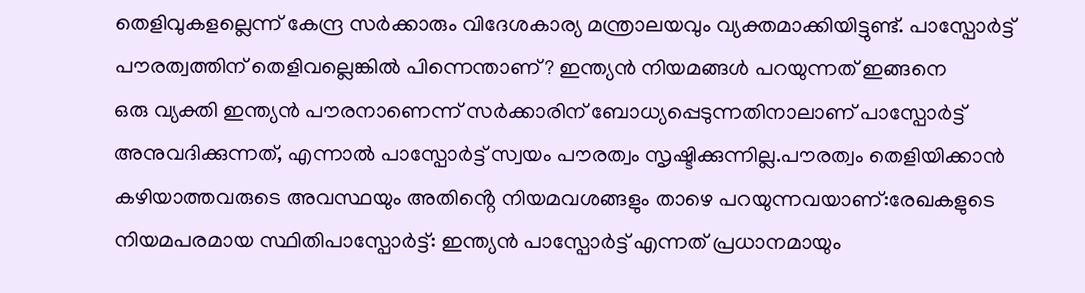തെളിവുകളല്ലെന്ന് കേന്ദ്ര സർക്കാരും വിദേശകാര്യ മന്ത്രാലയവും വ്യക്തമാക്കിയിട്ടുണ്ട്. പാസ്പോർട്ട് പൗരത്വത്തിന് തെളിവല്ലെങ്കിൽ പിന്നെന്താണ്? ഇന്ത്യൻ നിയമങ്ങൾ പറയുന്നത് ഇങ്ങനെ
ഒരു വ്യക്തി ഇന്ത്യൻ പൗരനാണെന്ന് സർക്കാരിന് ബോധ്യപ്പെടുന്നതിനാലാണ് പാസ്പോർട്ട് അനുവദിക്കുന്നത്, എന്നാൽ പാസ്പോർട്ട് സ്വയം പൗരത്വം സൃഷ്ടിക്കുന്നില്ല.പൗരത്വം തെളിയിക്കാൻ കഴിയാത്തവരുടെ അവസ്ഥയും അതിൻ്റെ നിയമവശങ്ങളും താഴെ പറയുന്നവയാണ്:രേഖകളുടെ നിയമപരമായ സ്ഥിതിപാസ്പോർട്ട്: ഇന്ത്യൻ പാസ്പോർട്ട് എന്നത് പ്രധാനമായും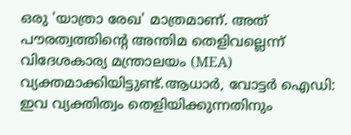ഒരു 'യാത്രാ രേഖ' മാത്രമാണ്. അത് പൗരത്വത്തിന്റെ അന്തിമ തെളിവല്ലെന്ന് വിദേശകാര്യ മന്ത്രാലയം (MEA) വ്യക്തമാക്കിയിട്ടുണ്ട്.ആധാർ, വോട്ടർ ഐഡി: ഇവ വ്യക്തിത്വം തെളിയിക്കുന്നതിനും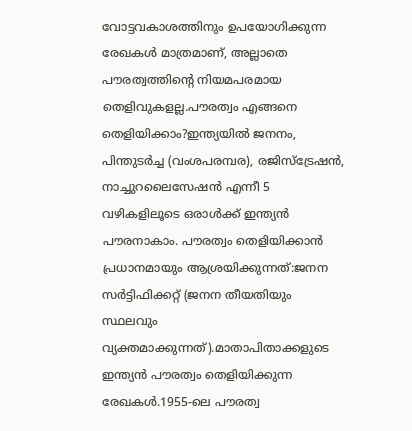വോട്ടവകാശത്തിനും ഉപയോഗിക്കുന്ന രേഖകൾ മാത്രമാണ്, അല്ലാതെ പൗരത്വത്തിൻ്റെ നിയമപരമായ തെളിവുകളല്ല.പൗരത്വം എങ്ങനെ തെളിയിക്കാം?ഇന്ത്യയിൽ ജനനം, പിന്തുടർച്ച (വംശപരമ്പര), രജിസ്ട്രേഷൻ, നാച്ചുറലൈസേഷൻ എന്നീ 5 വഴികളിലൂടെ ഒരാൾക്ക് ഇന്ത്യൻ പൗരനാകാം. പൗരത്വം തെളിയിക്കാൻ പ്രധാനമായും ആശ്രയിക്കുന്നത്:ജനന സർട്ടിഫിക്കറ്റ് (ജനന തീയതിയും സ്ഥലവും വ്യക്തമാക്കുന്നത്).മാതാപിതാക്കളുടെ ഇന്ത്യൻ പൗരത്വം തെളിയിക്കുന്ന രേഖകൾ.1955-ലെ പൗരത്വ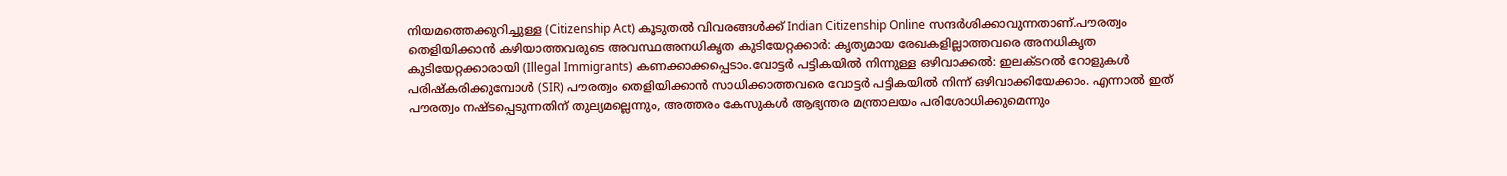നിയമത്തെക്കുറിച്ചുള്ള (Citizenship Act) കൂടുതൽ വിവരങ്ങൾക്ക് Indian Citizenship Online സന്ദർശിക്കാവുന്നതാണ്.പൗരത്വം തെളിയിക്കാൻ കഴിയാത്തവരുടെ അവസ്ഥഅനധികൃത കുടിയേറ്റക്കാർ: കൃത്യമായ രേഖകളില്ലാത്തവരെ അനധികൃത കുടിയേറ്റക്കാരായി (Illegal Immigrants) കണക്കാക്കപ്പെടാം.വോട്ടർ പട്ടികയിൽ നിന്നുള്ള ഒഴിവാക്കൽ: ഇലക്ടറൽ റോളുകൾ പരിഷ്കരിക്കുമ്പോൾ (SIR) പൗരത്വം തെളിയിക്കാൻ സാധിക്കാത്തവരെ വോട്ടർ പട്ടികയിൽ നിന്ന് ഒഴിവാക്കിയേക്കാം. എന്നാൽ ഇത് പൗരത്വം നഷ്ടപ്പെടുന്നതിന് തുല്യമല്ലെന്നും, അത്തരം കേസുകൾ ആഭ്യന്തര മന്ത്രാലയം പരിശോധിക്കുമെന്നും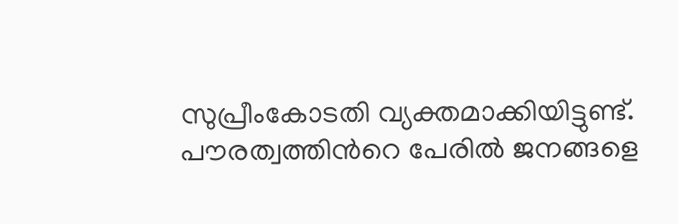സുപ്രീംകോടതി വ്യക്തമാക്കിയിട്ടുണ്ട്. പൗരത്വത്തിൻറെ പേരിൽ ജനങ്ങളെ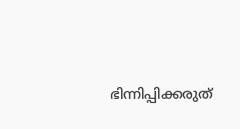ഭിന്നിപ്പിക്കരുത്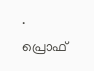.
പ്രൊഫ്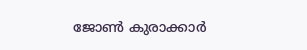ജോൺ കുരാക്കാർ